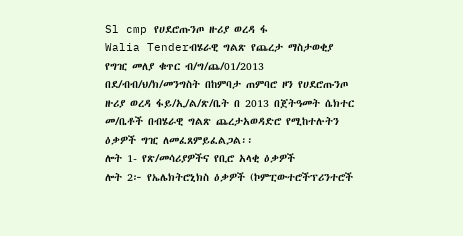Sl cmp የሀደሮጡንጦ ዙሪያ ወረዳ ፋ
Walia Tenderብሄራዊ ግልጽ የጨረታ ማስታወቂያ
የግዢ መለያ ቁጥር ብ/ግ/ጨ/01/2013
በደ/ብብ/ህ/ክ/መንግስት በከምባታ ጠምባሮ ዞን የሀደሮጡንጦ ዙሪያ ወረዳ ፋይ/ኢ/ል/ጽ/ቤት በ 2013 በጀትዓመት ሴክተር መ/ቤቶች በብሄራዊ ግልጽ ጨረታአወዳድሮ የሚከተሉትን ዕቃዎች ግዢ ለመፈጸምይፈልጋል፡፡
ሎት 1- የጽ/መሳሪያዎችና የቢሮ አላቂ ዕቃዎች
ሎት 2፦ የኤሌክትሮኒክስ ዕቃዎች (ኮምፒውተሮችፕሪንተሮች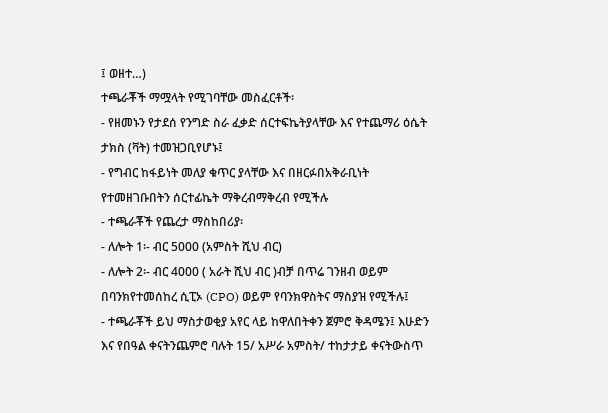፤ ወዘተ…)
ተጫራቾች ማሟላት የሚገባቸው መስፈርቶች፡
- የዘመኑን የታደሰ የንግድ ስራ ፈቃድ ሰርተፍኬትያላቸው እና የተጨማሪ ዕሴት ታክስ (ቫት) ተመዝጋቢየሆኑ፤
- የግብር ከፋይነት መለያ ቁጥር ያላቸው እና በዘርፉበአቅራቢነት የተመዘገቡበትን ሰርተፊኬት ማቅረብማቅረብ የሚችሉ
- ተጫራቾች የጨረታ ማስከበሪያ፡
- ለሎት 1፡- ብር 5000 (አምስት ሺህ ብር)
- ለሎት 2፡- ብር 4000 ( አራት ሺህ ብር )ብቻ በጥሬ ገንዘብ ወይም በባንክየተመሰከረ ሲፒኦ (CPO) ወይም የባንክዋስትና ማስያዝ የሚችሉ፤
- ተጫራቾች ይህ ማስታወቂያ አየር ላይ ከዋለበትቀን ጀምሮ ቅዳሜን፤ እሁድን እና የበዓል ቀናትንጨምሮ ባሉት 15/ አሥራ አምስት/ ተከታታይ ቀናትውስጥ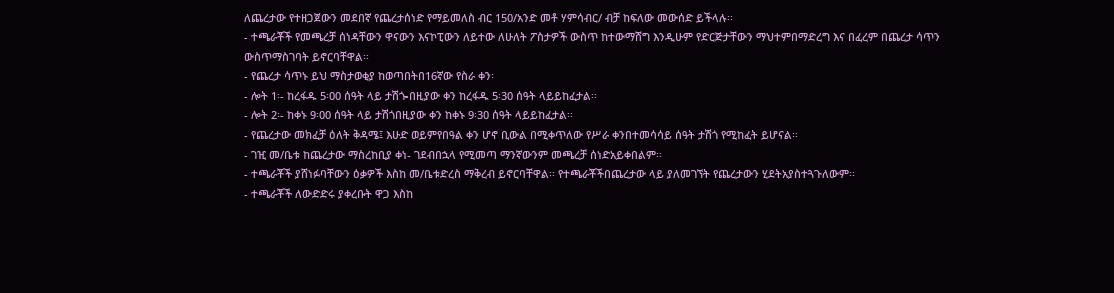ለጨረታው የተዘጋጀውን መደበኛ የጨረታሰነድ የማይመለስ ብር 150/አንድ መቶ ሃምሳብር/ ብቻ ከፍለው መውሰድ ይችላሉ፡፡
- ተጫራቾች የመጫረቻ ሰነዳቸውን ዋናውን እናኮፒውን ለይተው ለሁለት ፖስታዎች ውስጥ ከተውማሸግ እንዲሁም የድርጅታቸውን ማህተምበማድረግ እና በፈረም በጨረታ ሳጥን ውስጥማስገባት ይኖርባቸዋል፡፡
- የጨረታ ሳጥኑ ይህ ማስታወቂያ ከወጣበትበ16ኛው የስራ ቀን፡
- ሎት 1፡- ከረፋዱ 5፡00 ሰዓት ላይ ታሽጐበዚያው ቀን ከረፋዱ 5፡30 ሰዓት ላይይከፈታል፡፡
- ሎት 2፡- ከቀኑ 9፡00 ሰዓት ላይ ታሽጎበዚያው ቀን ከቀኑ 9፡30 ሰዓት ላይይከፈታል፡፡
- የጨረታው መክፈቻ ዕለት ቅዳሜ፤ እሁድ ወይምየበዓል ቀን ሆኖ ቢውል በሚቀጥለው የሥራ ቀንበተመሳሳይ ሰዓት ታሽጎ የሚከፈት ይሆናል፡፡
- ገዢ መ/ቤቱ ከጨረታው ማስረከቢያ ቀነ- ገደብበኋላ የሚመጣ ማንኛውንም መጫረቻ ሰነድአይቀበልም፡፡
- ተጫራቾች ያሸነፉባቸውን ዕቃዎች እስከ መ/ቤቱድረስ ማቅረብ ይኖርባቸዋል፡፡ የተጫራቾችበጨረታው ላይ ያለመገኘት የጨረታውን ሂደትአያስተጓጉለውም፡፡
- ተጫራቾች ለውድድሩ ያቀረቡት ዋጋ እስከ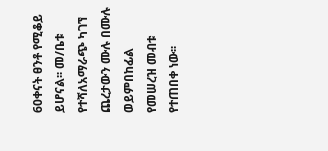60ቀናት ፀንቶ የሚቆይ ይሆናል፡፡ መ/ቤቱ የተሻለአማራጭ ካገኘ ጨረታውን ሙሉ በሙሉ ወይምበከፊል የመሠረዝ መብቱ የተጠበቀ ነው፡፡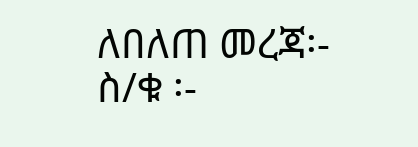ለበለጠ መረጃ፡- ስ/ቁ ፡-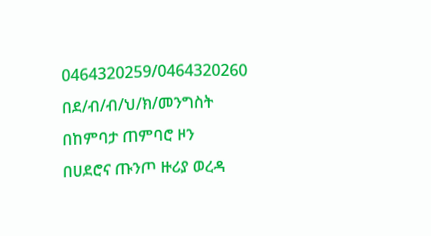0464320259/0464320260
በደ/ብ/ብ/ህ/ክ/መንግስት በከምባታ ጠምባሮ ዞን
በሀደሮና ጡንጦ ዙሪያ ወረዳ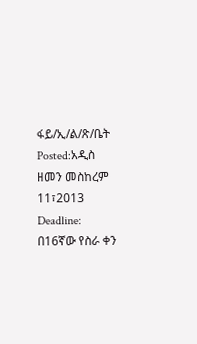ፋይ/ኢ/ል/ጽ/ቤት
Posted:አዲስ ዘመን መስከረም 11፣2013
Deadline: በ16ኛው የስራ ቀን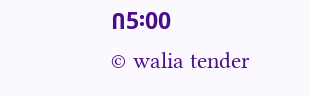በ5፡00
© walia tender